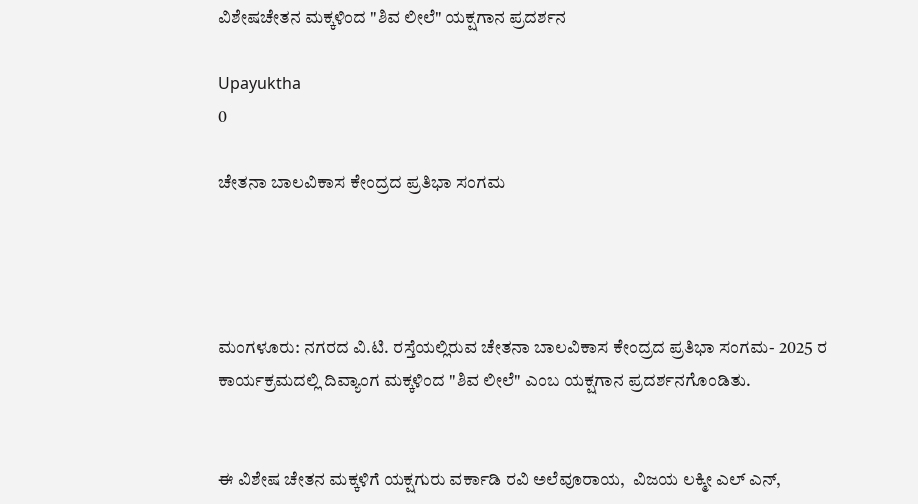ವಿಶೇಷಚೇತನ ಮಕ್ಕಳಿಂದ "ಶಿವ ಲೀಲೆ" ಯಕ್ಷಗಾನ ಪ್ರದರ್ಶನ

Upayuktha
0

ಚೇತನಾ ಬಾಲವಿಕಾಸ ಕೇಂದ್ರದ ಪ್ರತಿಭಾ ಸಂಗಮ




ಮಂಗಳೂರು: ನಗರದ ವಿ.ಟಿ. ರಸ್ತೆಯಲ್ಲಿರುವ ಚೇತನಾ ಬಾಲವಿಕಾಸ ಕೇಂದ್ರದ ಪ್ರತಿಭಾ ಸಂಗಮ- 2025 ರ ಕಾರ್ಯಕ್ರಮದಲ್ಲಿ ದಿವ್ಯಾಂಗ ಮಕ್ಕಳಿಂದ "ಶಿವ ಲೀಲೆ" ಎಂಬ ಯಕ್ಷಗಾನ ಪ್ರದರ್ಶನಗೊಂಡಿತು.


ಈ ವಿಶೇಷ ಚೇತನ ಮಕ್ಕಳಿಗೆ ಯಕ್ಷಗುರು ವರ್ಕಾಡಿ ರವಿ ಅಲೆವೂರಾಯ,  ವಿಜಯ ಲಕ್ಮೀ ಎಲ್ ಎನ್,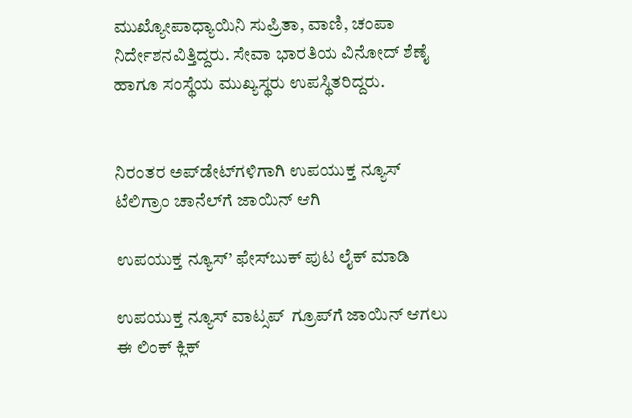ಮುಖ್ಯೋಪಾಧ್ಯಾಯಿನಿ ಸುಪ್ರಿತಾ, ವಾಣಿ, ಚಂಪಾ ನಿರ್ದೇಶನವಿತ್ತಿದ್ದರು. ಸೇವಾ ಭಾರತಿಯ ವಿನೋದ್ ಶೆಣೈ ಹಾಗೂ ಸಂಸ್ಥೆಯ ಮುಖ್ಯಸ್ಥರು ಉಪಸ್ಥಿತರಿದ್ದರು.


ನಿರಂತರ ಅಪ್‌ಡೇಟ್‌ಗಳಿಗಾಗಿ ಉಪಯುಕ್ತ ನ್ಯೂಸ್‌ ಟೆಲಿಗ್ರಾಂ ಚಾನೆಲ್‌ಗೆ ಜಾಯಿನ್‌ ಆಗಿ

ಉಪಯುಕ್ತ ನ್ಯೂಸ್‌’ ಫೇಸ್‌ಬುಕ್ ಪುಟ ಲೈಕ್ ಮಾಡಿ

ಉಪಯುಕ್ತ ನ್ಯೂಸ್‌ ವಾಟ್ಸಪ್‌  ಗ್ರೂಪ್‌ಗೆ ಜಾಯಿನ್ ಆಗಲು ಈ ಲಿಂಕ್ ಕ್ಲಿಕ್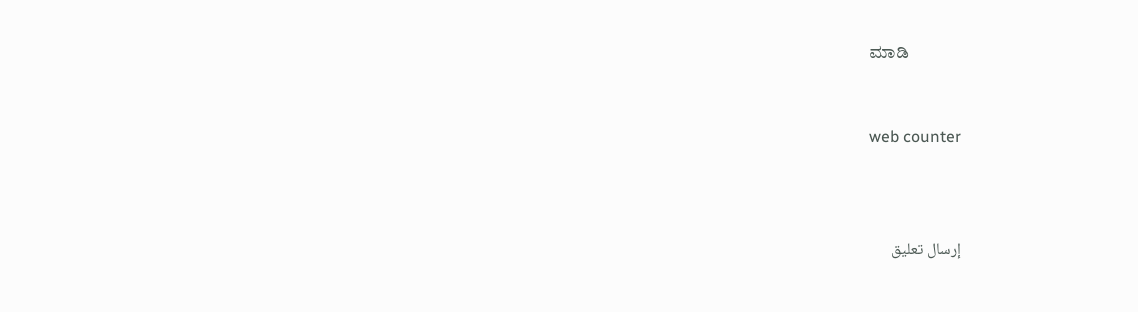ಮಾಡಿ


web counter



إرسال تعليق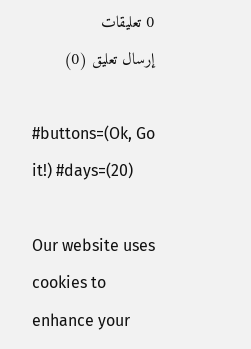0 تعليقات
إرسال تعليق (0)

#buttons=(Ok, Go it!) #days=(20)

Our website uses cookies to enhance your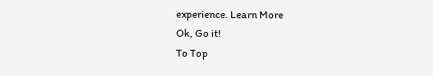experience. Learn More
Ok, Go it!
To Top